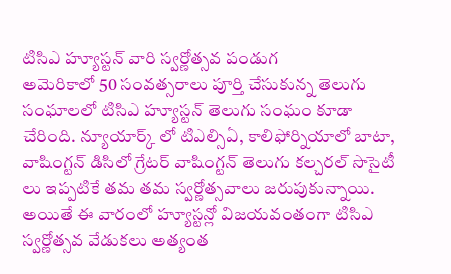టిసిఎ హ్యూస్టన్ వారి స్వర్ణోత్సవ పండుగ
అమెరికాలో 50 సంవత్సరాలు పూర్తి చేసుకున్న తెలుగు సంఘాలలో టిసిఎ హ్యూస్టన్ తెలుగు సంఘం కూడా చేరింది. న్యూయార్క్ లో టిఎల్సిఏ, కాలిఫోర్నియాలో బాటా, వాషింగ్టన్ డిసిలో గ్రేటర్ వాషింగ్టన్ తెలుగు కల్చరల్ సొసైటీ లు ఇప్పటికే తమ తమ స్వర్ణోత్సవాలు జరుపుకున్నాయి. అయితే ఈ వారంలో హ్యూస్టన్లో విజయవంతంగా టిసిఎ స్వర్ణోత్సవ వేడుకలు అత్యంత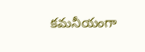కమనీయంగా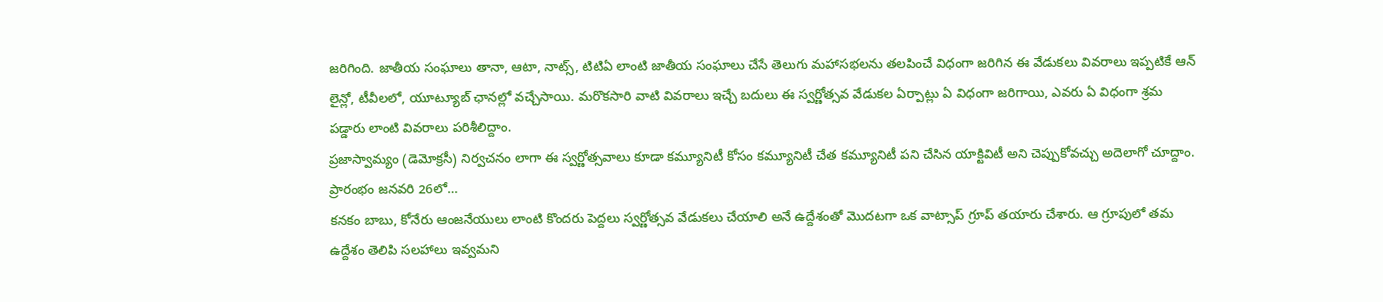జరిగింది. జాతీయ సంఘాలు తానా, ఆటా, నాట్స్, టిటిఏ లాంటి జాతీయ సంఘాలు చేసే తెలుగు మహాసభలను తలపించే విధంగా జరిగిన ఈ వేడుకలు వివరాలు ఇప్పటికే ఆన్ లైన్లో, టీవీలలో, యూట్యూబ్ ఛానల్లో వచ్చేసాయి. మరొకసారి వాటి వివరాలు ఇచ్చే బదులు ఈ స్వర్ణోత్సవ వేడుకల ఏర్పాట్లు ఏ విధంగా జరిగాయి, ఎవరు ఏ విధంగా శ్రమ పడ్డారు లాంటి వివరాలు పరిశీలిద్దాం.
ప్రజాస్వామ్యం (డెమోక్రసీ) నిర్వచనం లాగా ఈ స్వర్ణోత్సవాలు కూడా కమ్యూనిటీ కోసం కమ్యూనిటీ చేత కమ్యూనిటీ పని చేసిన యాక్టివిటీ అని చెప్పుకోవచ్చు అదెలాగో చూద్దాం.
ప్రారంభం జనవరి 26లో…
కనకం బాబు, కోనేరు ఆంజనేయులు లాంటి కొందరు పెద్దలు స్వర్ణోత్సవ వేడుకలు చేయాలి అనే ఉద్దేశంతో మొదటగా ఒక వాట్సాప్ గ్రూప్ తయారు చేశారు. ఆ గ్రూపులో తమ ఉద్దేశం తెలిపి సలహాలు ఇవ్వమని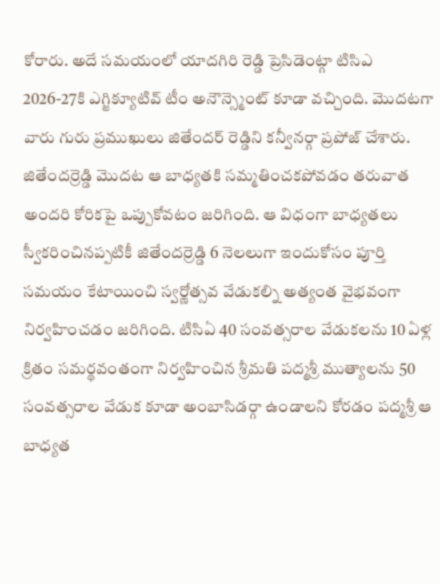కోరారు. అదే సమయంలో యాదగిరి రెడ్డి ప్రెసిడెంట్గా టిసిఎ 2026-27కి ఎగ్జిక్యూటివ్ టీం అనౌన్స్మెంట్ కూడా వచ్చింది. మొదటగా వారు గురు ప్రముఖులు జితేందర్ రెడ్డిని కన్వీనర్గా ప్రపోజ్ చేశారు. జితేందర్రెడ్డి మొదట ఆ బాధ్యతకి సమ్మతించకపోవడం తరువాత అందరి కోరికపై ఒప్పుకోవటం జరిగింది. ఆ విధంగా బాధ్యతలు స్వీకరించినప్పటికీ జితేందర్రెడ్డి 6 నెలలుగా ఇందుకోసం పూర్తి సమయం కేటాయించి స్వర్ణోత్సవ వేడుకల్ని అత్యంత వైభవంగా నిర్వహించడం జరిగింది. టిసిఏ 40 సంవత్సరాల వేడుకలను 10 ఏళ్ల క్రితం సమర్థవంతంగా నిర్వహించిన శ్రీమతి పద్మశ్రీ ముత్యాలను 50 సంవత్సరాల వేడుక కూడా అంబాసిడర్గా ఉండాలని కోరడం పద్మశ్రీ ఆ బాధ్యత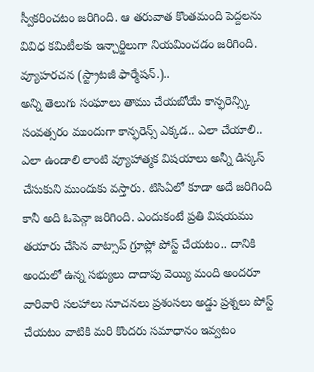స్వీకరించటం జరిగింది. ఆ తరువాత కొంతమంది పెద్దలను వివిధ కమిటీలకు ఇన్చార్జిలుగా నియమించడం జరిగింది.
వ్యూహరచన (స్ట్రాటజీ ఫార్మేషన్.)..
అన్ని తెలుగు సంఘాలు తాము చేయబోయే కాన్ఫరెన్స్కి సంవత్సరం ముందుగా కాన్ఫరెన్స్ ఎక్కడ.. ఎలా చేయాలి.. ఎలా ఉండాలి లాంటి వ్యూహాత్మక విషయాలు అన్నీ డిస్కస్ చేసుకుని ముందుకు వస్తారు. టిసిఏలో కూడా అదే జరిగింది కానీ అది ఓపెన్గా జరిగింది. ఎందుకంటే ప్రతి విషయము తయారు చేసిన వాట్సాప్ గ్రూప్లో పోస్ట్ చేయటం.. దానికి అందులో ఉన్న సభ్యులు దాదాపు వెయ్యి మంది అందరూ వారివారి సలహాలు సూచనలు ప్రశంసలు అడ్డు ప్రశ్నలు పోస్ట్ చేయటం వాటికి మరి కొందరు సమాధానం ఇవ్వటం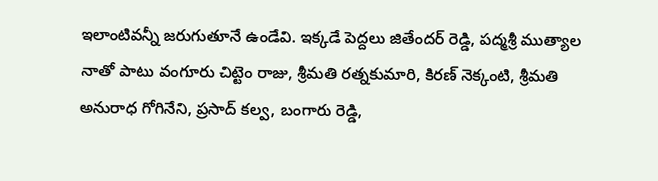ఇలాంటివన్నీ జరుగుతూనే ఉండేవి. ఇక్కడే పెద్దలు జితేందర్ రెడ్డి, పద్మశ్రీ ముత్యాల నాతో పాటు వంగూరు చిట్టెం రాజు, శ్రీమతి రత్నకుమారి, కిరణ్ నెక్కంటి, శ్రీమతి అనురాధ గోగినేని, ప్రసాద్ కల్వ, బంగారు రెడ్డి,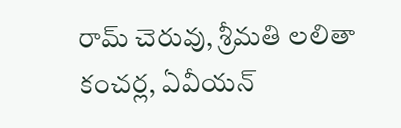రామ్ చెరువు, శ్రీమతి లలితా కంచర్ల, ఏవీయన్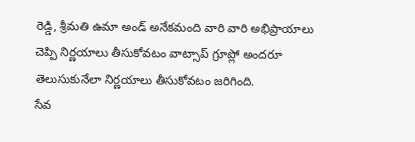రెడ్డి, శ్రీమతి ఉమా అండ్ అనేకమంది వారి వారి అభిప్రాయాలు చెప్పి నిర్ణయాలు తీసుకోవటం వాట్సాప్ గ్రూప్లో అందరూ తెలుసుకునేలా నిర్ణయాలు తీసుకోవటం జరిగింది.
సేవ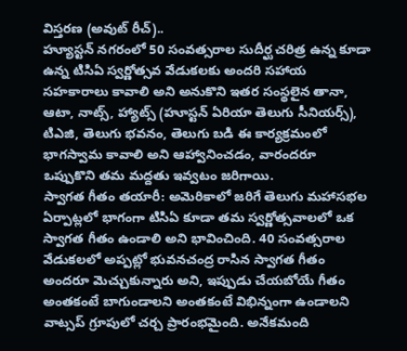విస్తరణ (అవుట్ రీచ్)..
హ్యూస్టన్ నగరంలో 50 సంవత్సరాల సుదీర్ఘ చరిత్ర ఉన్న కూడా ఉన్న టిసిఏ స్వర్ణోత్సవ వేడుకలకు అందరి సహాయ సహకారాలు కావాలి అని అనుకొని ఇతర సంస్థలైన తానా, ఆటా, నాట్స్, హ్యాట్స్ (హూస్టన్ ఏరియా తెలుగు సీనియర్స్), టిఎజి, తెలుగు భవనం, తెలుగు బడి ఈ కార్యక్రమంలో భాగస్వామ కావాలి అని ఆహ్వానించడం, వారందరూ ఒప్పుకొని తమ మద్దతు ఇవ్వటం జరిగాయి.
స్వాగత గీతం తయారీ: అమెరికాలో జరిగే తెలుగు మహాసభల ఏర్పాట్లలో భాగంగా టిసిఏ కూడా తమ స్వర్ణోత్సవాలలో ఒక స్వాగత గీతం ఉండాలి అని భావించింది. 40 సంవత్సరాల వేడుకలలో అప్పట్లో భువనచంద్ర రాసిన స్వాగత గీతం అందరూ మెచ్చుకున్నారు అని, ఇప్పుడు చేయబోయే గీతం అంతకంటే బాగుండాలని అంతకంటే విభిన్నంగా ఉండాలని వాట్సప్ గ్రూపులో చర్చ ప్రారంభమైంది. అనేకమంది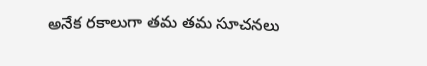అనేక రకాలుగా తమ తమ సూచనలు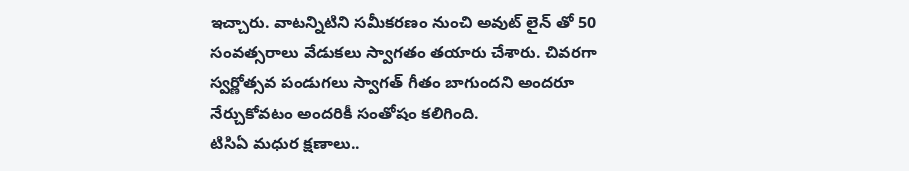ఇచ్చారు. వాటన్నిటిని సమీకరణం నుంచి అవుట్ లైన్ తో 50 సంవత్సరాలు వేడుకలు స్వాగతం తయారు చేశారు. చివరగా స్వర్ణోత్సవ పండుగలు స్వాగత్ గీతం బాగుందని అందరూ నేర్చుకోవటం అందరికీ సంతోషం కలిగింది.
టిసిఏ మధుర క్షణాలు..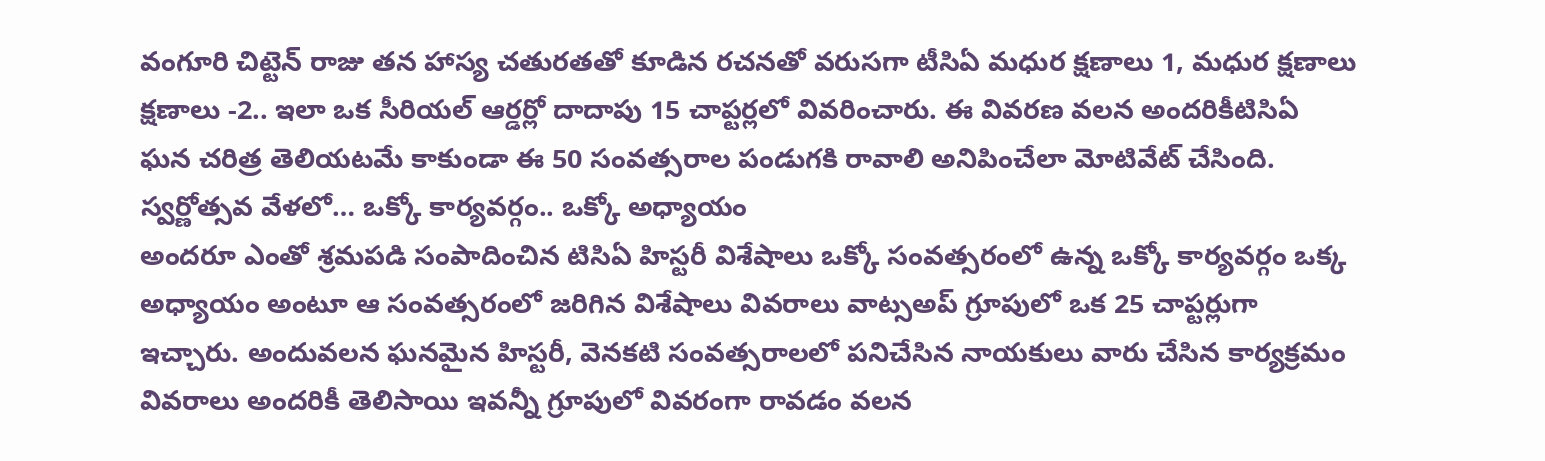వంగూరి చిట్టెన్ రాజు తన హాస్య చతురతతో కూడిన రచనతో వరుసగా టీసిఏ మధుర క్షణాలు 1, మధుర క్షణాలు క్షణాలు -2.. ఇలా ఒక సీరియల్ ఆర్డర్లో దాదాపు 15 చాప్టర్లలో వివరించారు. ఈ వివరణ వలన అందరికీటిసిఏ ఘన చరిత్ర తెలియటమే కాకుండా ఈ 50 సంవత్సరాల పండుగకి రావాలి అనిపించేలా మోటివేట్ చేసింది.
స్వర్ణోత్సవ వేళలో… ఒక్కో కార్యవర్గం.. ఒక్కో అధ్యాయం
అందరూ ఎంతో శ్రమపడి సంపాదించిన టిసిఏ హిస్టరీ విశేషాలు ఒక్కో సంవత్సరంలో ఉన్న ఒక్కో కార్యవర్గం ఒక్క అధ్యాయం అంటూ ఆ సంవత్సరంలో జరిగిన విశేషాలు వివరాలు వాట్సఅప్ గ్రూపులో ఒక 25 చాప్టర్లుగా ఇచ్చారు. అందువలన ఘనమైన హిస్టరీ, వెనకటి సంవత్సరాలలో పనిచేసిన నాయకులు వారు చేసిన కార్యక్రమం వివరాలు అందరికీ తెలిసాయి ఇవన్నీ గ్రూపులో వివరంగా రావడం వలన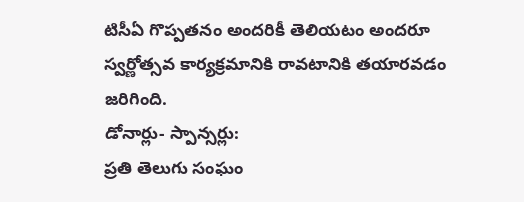టిసీఏ గొప్పతనం అందరికీ తెలియటం అందరూ స్వర్ణోత్సవ కార్యక్రమానికి రావటానికి తయారవడం జరిగింది.
డోనార్లు- స్పాన్సర్లు:
ప్రతి తెలుగు సంఘం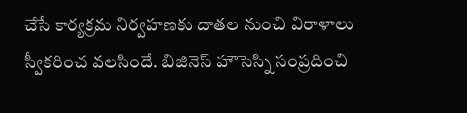చేసే కార్యక్రమ నిర్వహణకు దాతల నుంచి విరాళాలు స్వీకరించ వలసిందే. బిజినెస్ హౌసెస్ని సంప్రదించి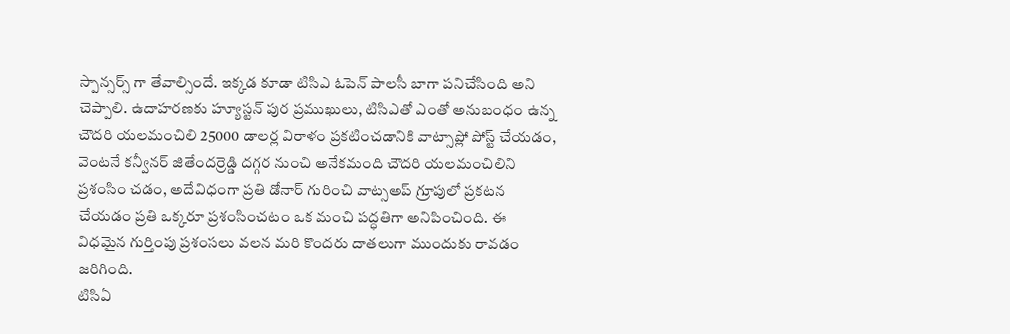స్పాన్సర్స్ గా తేవాల్సిందే. ఇక్కడ కూడా టిసిఎ ఓపెన్ పాలసీ బాగా పనిచేసింది అని చెప్పాలి. ఉదాహరణకు హ్యూస్టన్ పుర ప్రముఖులు, టిసిఎతో ఎంతో అనుబంధం ఉన్న చౌదరి యలమంచిలి 25000 డాలర్ల విరాళం ప్రకటించడానికి వాట్సాప్లో పోస్ట్ చేయడం, వెంటనే కన్వీనర్ జితేందర్రెడ్డి దగ్గర నుంచి అనేకమంది చౌదరి యలమంచిలిని ప్రశంసిం చడం, అదేవిధంగా ప్రతి డోనార్ గురించి వాట్సఅప్ గ్రూపులో ప్రకటన చేయడం ప్రతి ఒక్కరూ ప్రశంసించటం ఒక మంచి పద్ధతిగా అనిపించింది. ఈ విధమైన గుర్తింపు ప్రశంసలు వలన మరి కొందరు దాతలుగా ముందుకు రావడం జరిగింది.
టిసిఏ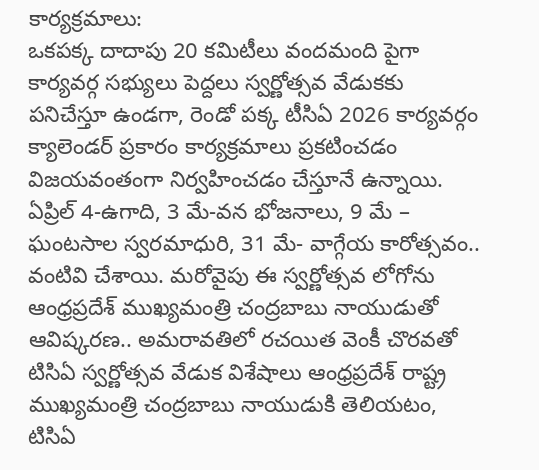కార్యక్రమాలు:
ఒకపక్క దాదాపు 20 కమిటీలు వందమంది పైగా కార్యవర్గ సభ్యులు పెద్దలు స్వర్ణోత్సవ వేడుకకు పనిచేస్తూ ఉండగా, రెండో పక్క టీసిఏ 2026 కార్యవర్గం క్యాలెండర్ ప్రకారం కార్యక్రమాలు ప్రకటించడం విజయవంతంగా నిర్వహించడం చేస్తూనే ఉన్నాయి. ఏప్రిల్ 4-ఉగాది, 3 మే-వన భోజనాలు, 9 మే – ఘంటసాల స్వరమాధురి, 31 మే- వాగ్గేయ కారోత్సవం.. వంటివి చేశాయి. మరోవైపు ఈ స్వర్ణోత్సవ లోగోను ఆంధ్రప్రదేశ్ ముఖ్యమంత్రి చంద్రబాబు నాయుడుతో ఆవిష్కరణ.. అమరావతిలో రచయిత వెంకీ చొరవతో టిసిఏ స్వర్ణోత్సవ వేడుక విశేషాలు ఆంధ్రప్రదేశ్ రాష్ట్ర ముఖ్యమంత్రి చంద్రబాబు నాయుడుకి తెలియటం, టిసిఏ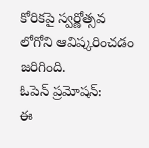కోరికపై స్వర్ణోత్సవ లోగోని ఆవిష్కరించడం జరిగింది.
ఓపెన్ ప్రమోషన్:
ఈ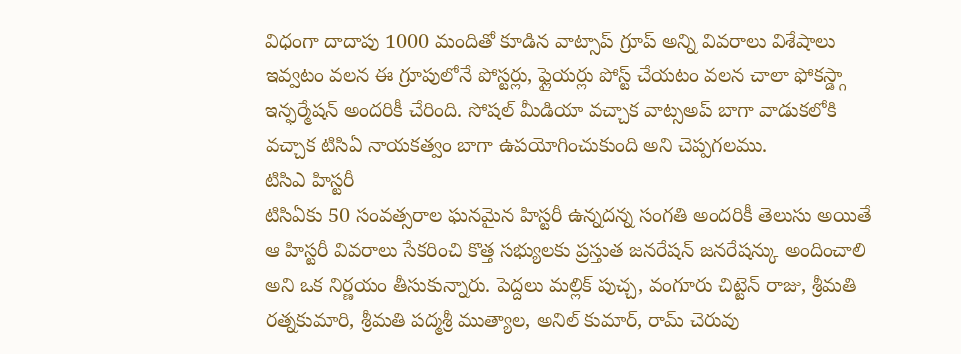విధంగా దాదాపు 1000 మందితో కూడిన వాట్సాప్ గ్రూప్ అన్ని వివరాలు విశేషాలు ఇవ్వటం వలన ఈ గ్రూపులోనే పోస్టర్లు, ఫ్లైయర్లు పోస్ట్ చేయటం వలన చాలా ఫోకస్డ్గా ఇన్ఫర్మేషన్ అందరికీ చేరింది. సోషల్ మీడియా వచ్చాక వాట్సఅప్ బాగా వాడుకలోకి వచ్చాక టిసిఏ నాయకత్వం బాగా ఉపయోగించుకుంది అని చెప్పగలము.
టిసిఎ హిస్టరీ
టిసిఏకు 50 సంవత్సరాల ఘనమైన హిస్టరీ ఉన్నదన్న సంగతి అందరికీ తెలుసు అయితే ఆ హిస్టరీ వివరాలు సేకరించి కొత్త సభ్యులకు ప్రస్తుత జనరేషన్ జనరేషన్కు అందించాలి అని ఒక నిర్ణయం తీసుకున్నారు. పెద్దలు మల్లిక్ పుచ్చ, వంగూరు చిట్టెన్ రాజు, శ్రీమతి రత్నకుమారి, శ్రీమతి పద్మశ్రీ ముత్యాల, అనిల్ కుమార్, రామ్ చెరువు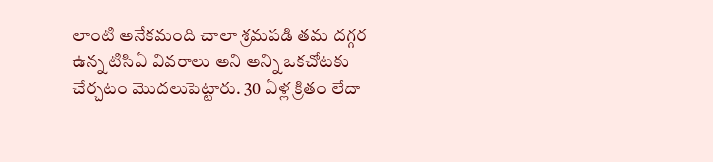లాంటి అనేకమంది చాలా శ్రమపడి తమ దగ్గర ఉన్న టిసిఏ వివరాలు అని అన్ని ఒకచోటకు చేర్చటం మొదలుపెట్టారు. 30 ఏళ్ల క్రితం లేదా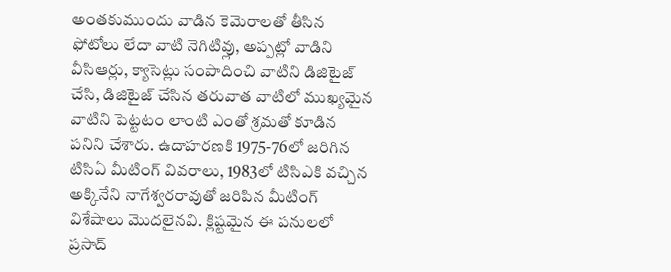అంతకుముందు వాడిన కెమెరాలతో తీసిన ఫోటోలు లేదా వాటి నెగిటివ్లు, అప్పట్లో వాడిని వీసిఆర్లు, క్యాసెట్లు సంపాదించి వాటిని డిజిటైజ్ చేసి, డిజిటైజ్ చేసిన తరువాత వాటిలో ముఖ్యమైన వాటిని పెట్టటం లాంటి ఎంతో శ్రమతో కూడిన పనిని చేశారు. ఉదాహరణకి 1975-76లో జరిగిన టిసిఏ మీటింగ్ వివరాలు, 1983లో టిసిఎకి వచ్చిన అక్కినేని నాగేశ్వరరావుతో జరిపిన మీటింగ్ విశేషాలు మొదలైనవి. క్లిష్టమైన ఈ పనులలో ప్రసాద్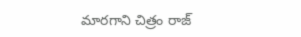మారగాని చిత్రం రాజ్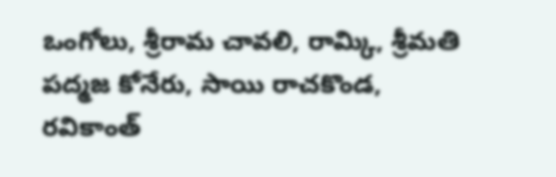ఒంగోలు, శ్రీరామ చావలి, రామ్కి, శ్రీమతి పద్మజ కోనేరు, సాయి రాచకొండ, రవికాంత్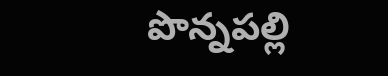పొన్నపల్లి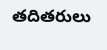తదితరులు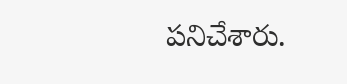పనిచేశారు.